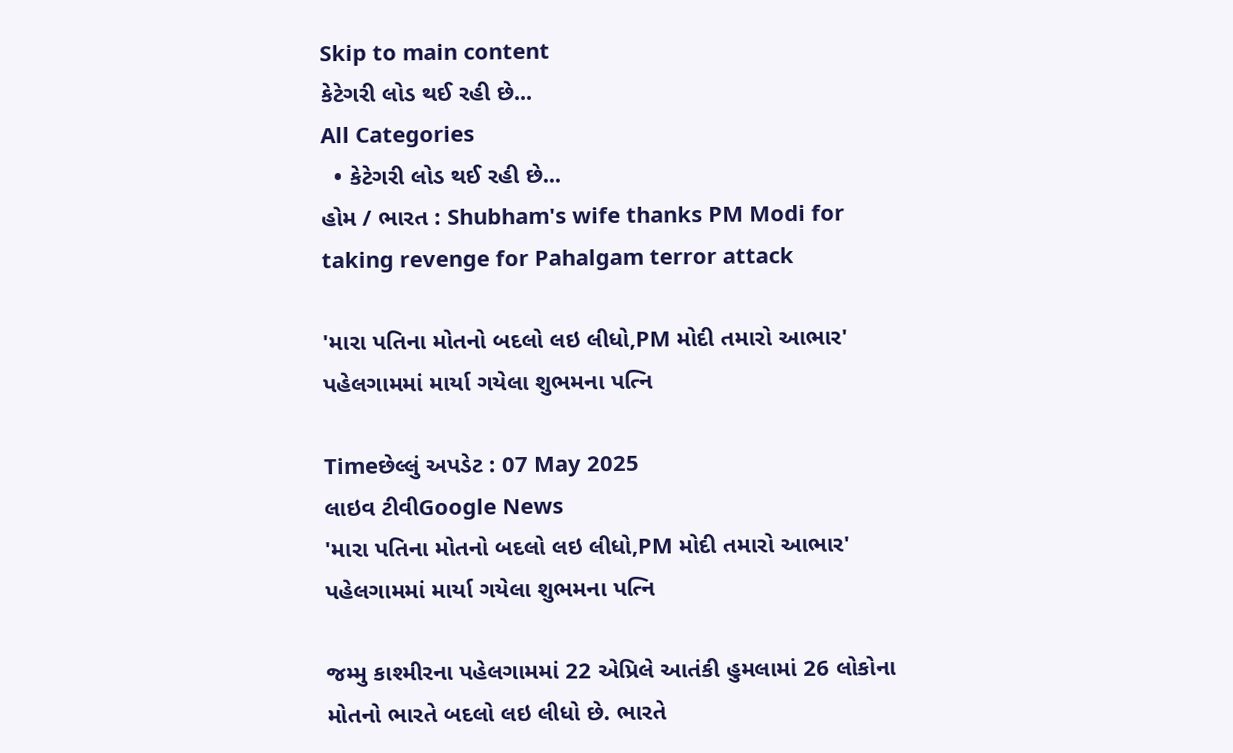Skip to main content
કેટેગરી લોડ થઈ રહી છે...
All Categories
  • કેટેગરી લોડ થઈ રહી છે...
હોમ / ભારત : Shubham's wife thanks PM Modi for taking revenge for Pahalgam terror attack

'મારા પતિના મોતનો બદલો લઇ લીધો,PM મોદી તમારો આભાર' પહેલગામમાં માર્યા ગયેલા શુભમના પત્નિ

Timeછેલ્લું અપડેટ : 07 May 2025
લાઇવ ટીવીGoogle News
'મારા પતિના મોતનો બદલો લઇ લીધો,PM મોદી તમારો આભાર' પહેલગામમાં માર્યા ગયેલા શુભમના પત્નિ

જમ્મુ કાશ્મીરના પહેલગામમાં 22 એપ્રિલે આતંકી હુમલામાં 26 લોકોના મોતનો ભારતે બદલો લઇ લીધો છે. ભારતે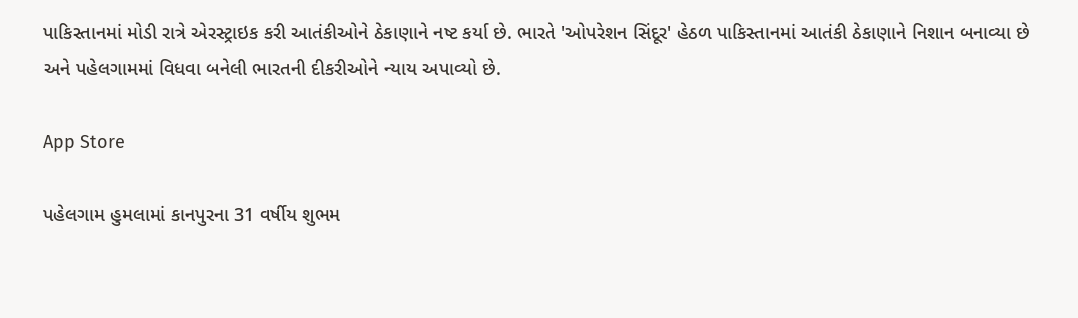પાકિસ્તાનમાં મોડી રાત્રે એરસ્ટ્રાઇક કરી આતંકીઓને ઠેકાણાને નષ્ટ કર્યા છે. ભારતે 'ઓપરેશન સિંદૂર' હેઠળ પાકિસ્તાનમાં આતંકી ઠેકાણાને નિશાન બનાવ્યા છે અને પહેલગામમાં વિધવા બનેલી ભારતની દીકરીઓને ન્યાય અપાવ્યો છે.

App Store

પહેલગામ હુમલામાં કાનપુરના 31 વર્ષીય શુભમ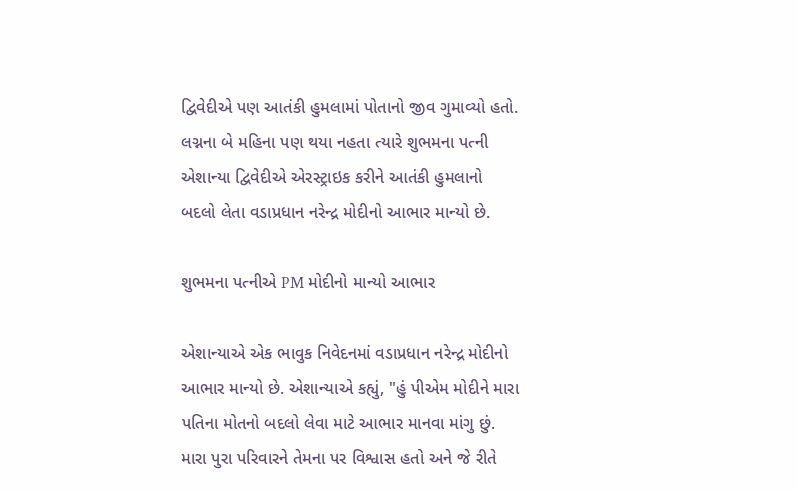દ્વિવેદીએ પણ આતંકી હુમલામાં પોતાનો જીવ ગુમાવ્યો હતો. લગ્નના બે મહિના પણ થયા નહતા ત્યારે શુભમના પત્ની એશાન્યા દ્વિવેદીએ એરસ્ટ્રાઇક કરીને આતંકી હુમલાનો બદલો લેતા વડાપ્રધાન નરેન્દ્ર મોદીનો આભાર માન્યો છે.

શુભમના પત્નીએ PM મોદીનો માન્યો આભાર

એશાન્યાએ એક ભાવુક નિવેદનમાં વડાપ્રધાન નરેન્દ્ર મોદીનો આભાર માન્યો છે. એશાન્યાએ કહ્યું, "હું પીએમ મોદીને મારા પતિના મોતનો બદલો લેવા માટે આભાર માનવા માંગુ છું. મારા પુરા પરિવારને તેમના પર વિશ્વાસ હતો અને જે રીતે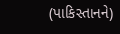(પાકિસ્તાનને)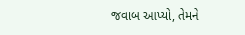જવાબ આપ્યો, તેમને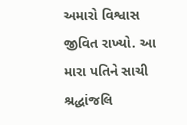અમારો વિશ્વાસ જીવિત રાખ્યો. આ મારા પતિને સાચી શ્રદ્ધાંજલિ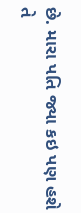છે. મારા પતિ જ્યા કઇ પણ હશે તે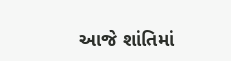આજે શાંતિમાં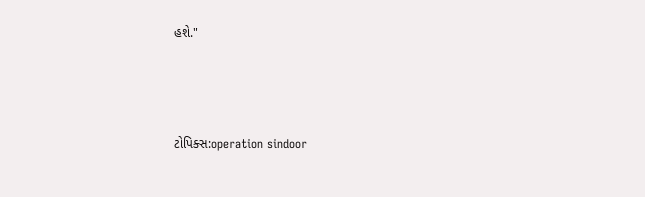હશે."



ટોપિક્સ:operation sindoor